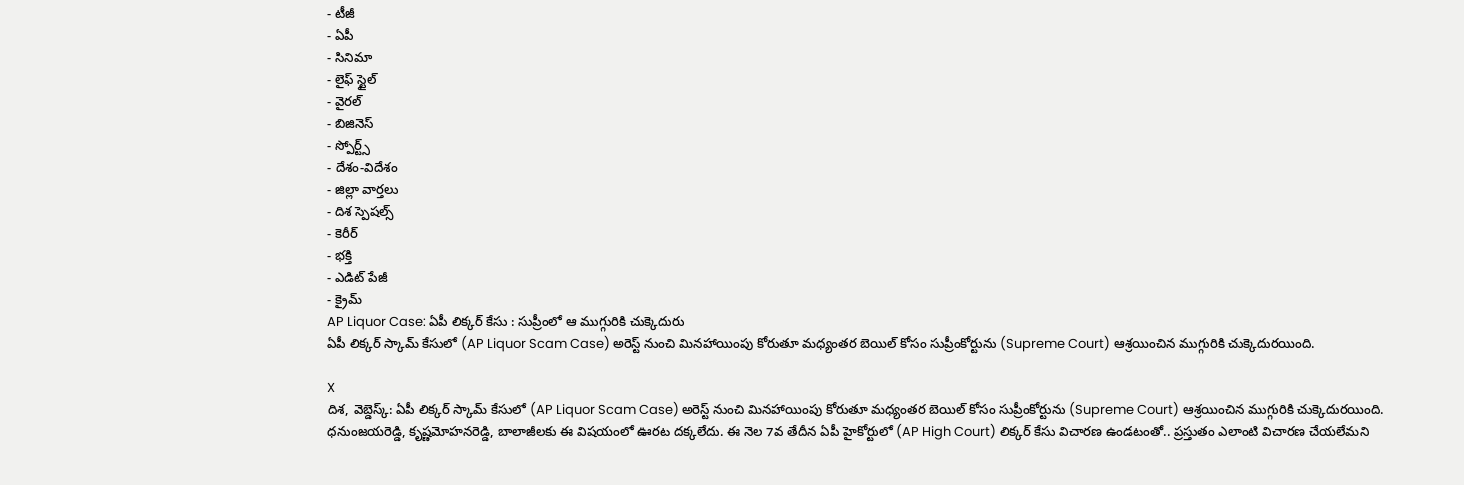- టీజీ
- ఏపీ
- సినిమా
- లైఫ్ స్టైల్
- వైరల్
- బిజినెస్
- స్పోర్ట్స్
- దేశం-విదేశం
- జిల్లా వార్తలు
- దిశ స్పెషల్స్
- కెరీర్
- భక్తి
- ఎడిట్ పేజీ
- క్రైమ్
AP Liquor Case: ఏపీ లిక్కర్ కేసు : సుప్రీంలో ఆ ముగ్గురికి చుక్కెదురు
ఏపీ లిక్కర్ స్కామ్ కేసులో (AP Liquor Scam Case) అరెస్ట్ నుంచి మినహాయింపు కోరుతూ మధ్యంతర బెయిల్ కోసం సుప్రీంకోర్టును (Supreme Court) ఆశ్రయించిన ముగ్గురికి చుక్కెదురయింది.

X
దిశ, వెబ్డెస్క్: ఏపీ లిక్కర్ స్కామ్ కేసులో (AP Liquor Scam Case) అరెస్ట్ నుంచి మినహాయింపు కోరుతూ మధ్యంతర బెయిల్ కోసం సుప్రీంకోర్టును (Supreme Court) ఆశ్రయించిన ముగ్గురికి చుక్కెదురయింది. ధనుంజయరెడ్డి, కృష్ణమోహనరెడ్డి, బాలాజీలకు ఈ విషయంలో ఊరట దక్కలేదు. ఈ నెల 7వ తేదీన ఏపీ హైకోర్టులో (AP High Court) లిక్కర్ కేసు విచారణ ఉండటంతో.. ప్రస్తుతం ఎలాంటి విచారణ చేయలేమని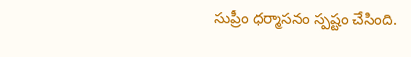సుప్రీం ధర్మాసనం స్పష్టం చేసింది.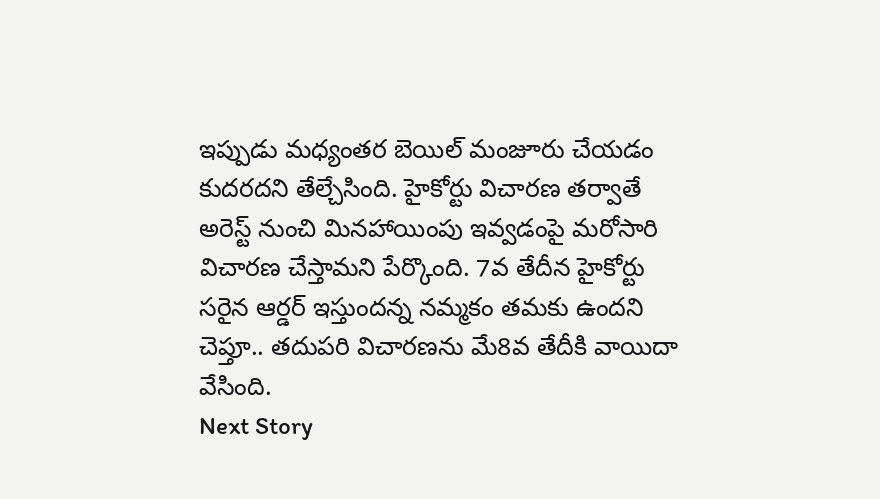ఇప్పుడు మధ్యంతర బెయిల్ మంజూరు చేయడం కుదరదని తేల్చేసింది. హైకోర్టు విచారణ తర్వాతే అరెస్ట్ నుంచి మినహాయింపు ఇవ్వడంపై మరోసారి విచారణ చేస్తామని పేర్కొంది. 7వ తేదీన హైకోర్టు సరైన ఆర్డర్ ఇస్తుందన్న నమ్మకం తమకు ఉందని చెప్తూ.. తదుపరి విచారణను మే8వ తేదీకి వాయిదా వేసింది.
Next Story